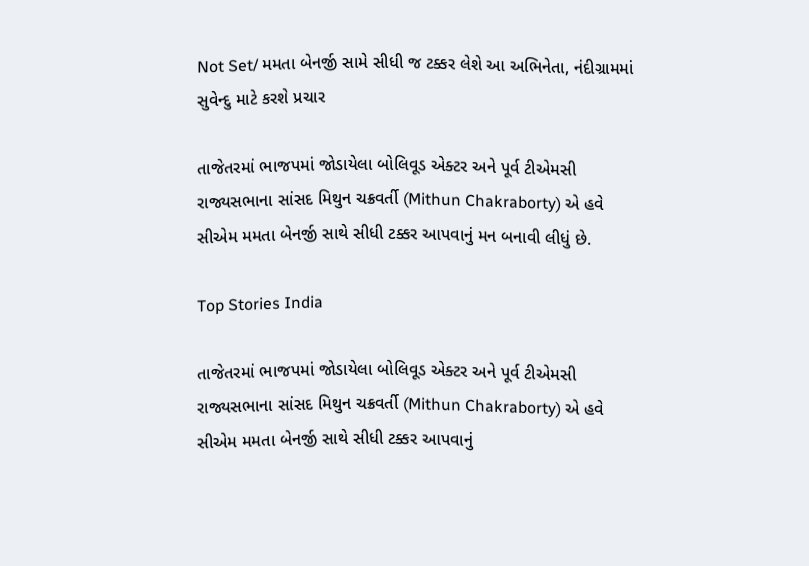Not Set/ મમતા બેનર્જી સામે સીધી જ ટક્કર લેશે આ અભિનેતા, નંદીગ્રામમાં સુવેન્દુ માટે કરશે પ્રચાર

તાજેતરમાં ભાજપમાં જોડાયેલા બોલિવૂડ એક્ટર અને પૂર્વ ટીએમસી રાજ્યસભાના સાંસદ મિથુન ચક્રવર્તી (Mithun Chakraborty) એ હવે સીએમ મમતા બેનર્જી સાથે સીધી ટક્કર આપવાનું મન બનાવી લીધું છે.

Top Stories India

તાજેતરમાં ભાજપમાં જોડાયેલા બોલિવૂડ એક્ટર અને પૂર્વ ટીએમસી રાજ્યસભાના સાંસદ મિથુન ચક્રવર્તી (Mithun Chakraborty) એ હવે સીએમ મમતા બેનર્જી સાથે સીધી ટક્કર આપવાનું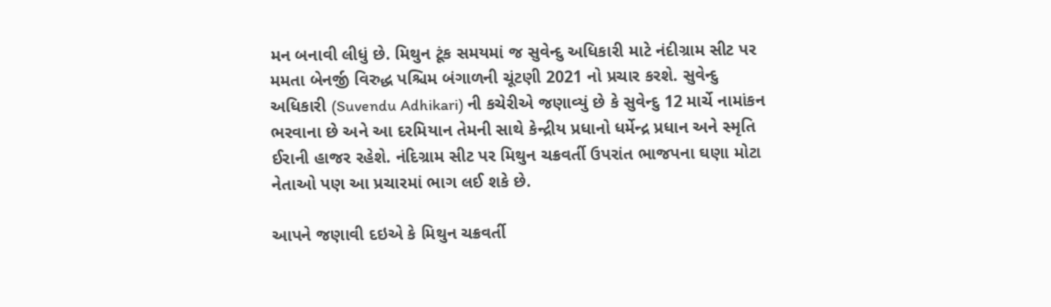મન બનાવી લીધું છે. મિથુન ટૂંક સમયમાં જ સુવેન્દુ અધિકારી માટે નંદીગ્રામ સીટ પર મમતા બેનર્જી વિરુદ્ધ પશ્ચિમ બંગાળની ચૂંટણી 2021 નો પ્રચાર કરશે. સુવેન્દુ અધિકારી (Suvendu Adhikari) ની કચેરીએ જણાવ્યું છે કે સુવેન્દુ 12 માર્ચે નામાંકન ભરવાના છે અને આ દરમિયાન તેમની સાથે કેન્દ્રીય પ્રધાનો ધર્મેન્દ્ર પ્રધાન અને સ્મૃતિ ઈરાની હાજર રહેશે. નંદિગ્રામ સીટ પર મિથુન ચક્રવર્તી ઉપરાંત ભાજપના ઘણા મોટા નેતાઓ પણ આ પ્રચારમાં ભાગ લઈ શકે છે.

આપને જણાવી દઇએ કે મિથુન ચક્રવર્તી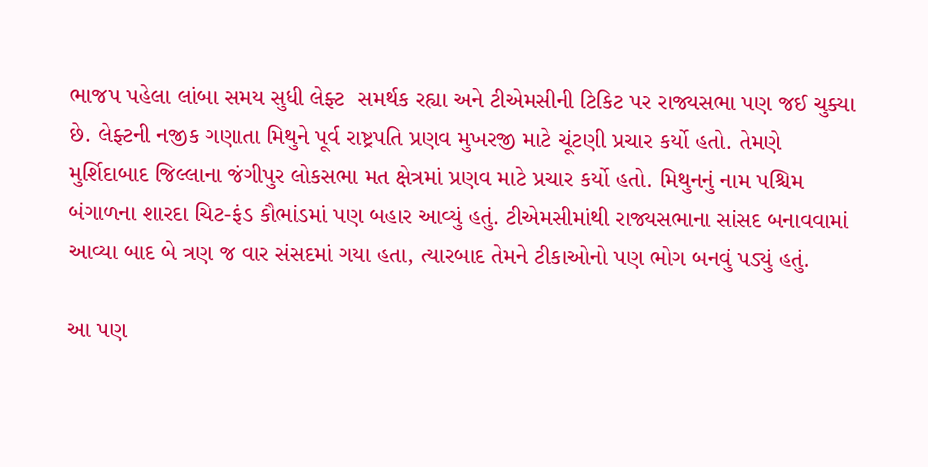ભાજપ પહેલા લાંબા સમય સુધી લેફ્ટ  સમર્થક રહ્યા અને ટીએમસીની ટિકિટ પર રાજ્યસભા પણ જઈ ચુક્યા છે. લેફ્ટની નજીક ગણાતા મિથુને પૂર્વ રાષ્ટ્રપતિ પ્રણવ મુખરજી માટે ચૂંટણી પ્રચાર કર્યો હતો. તેમણે મુર્શિદાબાદ જિલ્લાના જંગીપુર લોકસભા મત ક્ષેત્રમાં પ્રણવ માટે પ્રચાર કર્યો હતો. મિથુનનું નામ પશ્ચિમ બંગાળના શારદા ચિટ-ફંડ કૌભાંડમાં પણ બહાર આવ્યું હતું. ટીએમસીમાંથી રાજ્યસભાના સાંસદ બનાવવામાં આવ્યા બાદ બે ત્રણ જ વાર સંસદમાં ગયા હતા, ત્યારબાદ તેમને ટીકાઓનો પણ ભોગ બનવું પડ્યું હતું.

આ પણ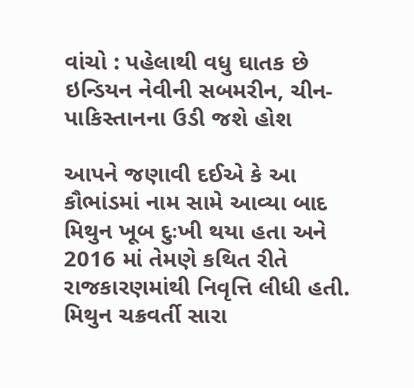વાંચો : પહેલાથી વધુ ઘાતક છે ઇન્ડિયન નેવીની સબમરીન, ચીન- પાકિસ્તાનના ઉડી જશે હોશ

આપને જણાવી દઈએ કે આ કૌભાંડમાં નામ સામે આવ્યા બાદ મિથુન ખૂબ દુઃખી થયા હતા અને 2016 માં તેમણે કથિત રીતે રાજકારણમાંથી નિવૃત્તિ લીધી હતી. મિથુન ચક્રવર્તી સારા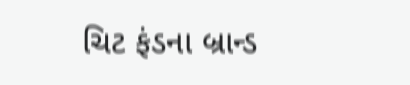ચિટ ફંડના બ્રાન્ડ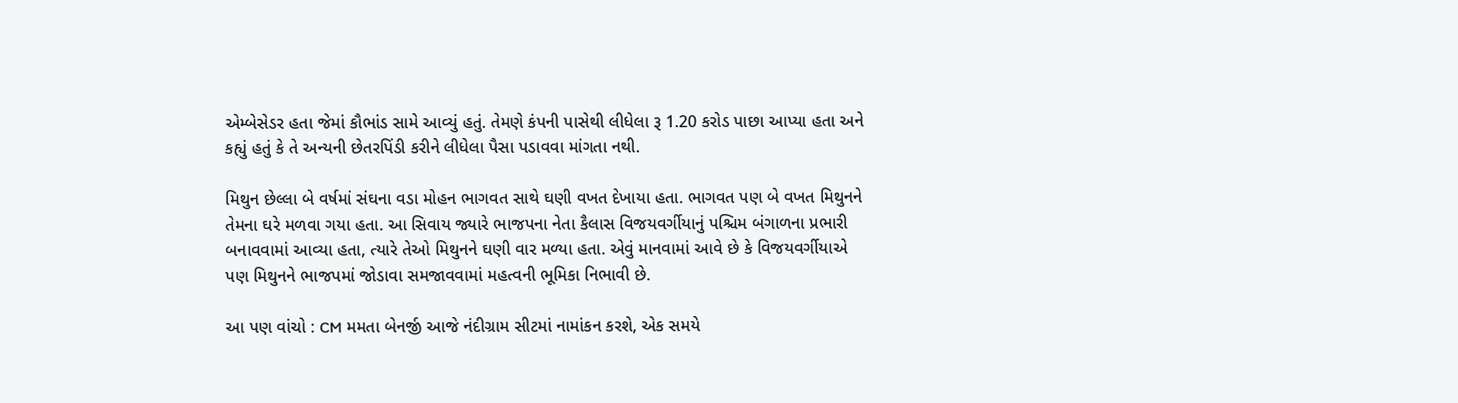એમ્બેસેડર હતા જેમાં કૌભાંડ સામે આવ્યું હતું. તેમણે કંપની પાસેથી લીધેલા રૂ 1.20 કરોડ પાછા આપ્યા હતા અને કહ્યું હતું કે તે અન્યની છેતરપિંડી કરીને લીધેલા પૈસા પડાવવા માંગતા નથી.

મિથુન છેલ્લા બે વર્ષમાં સંઘના વડા મોહન ભાગવત સાથે ઘણી વખત દેખાયા હતા. ભાગવત પણ બે વખત મિથુનને તેમના ઘરે મળવા ગયા હતા. આ સિવાય જ્યારે ભાજપના નેતા કૈલાસ વિજયવર્ગીયાનું પશ્ચિમ બંગાળના પ્રભારી બનાવવામાં આવ્યા હતા, ત્યારે તેઓ મિથુનને ઘણી વાર મળ્યા હતા. એવું માનવામાં આવે છે કે વિજયવર્ગીયાએ પણ મિથુનને ભાજપમાં જોડાવા સમજાવવામાં મહત્વની ભૂમિકા નિભાવી છે.

આ પણ વાંચો : CM મમતા બેનર્જી આજે નંદીગ્રામ સીટમાં નામાંકન કરશે, એક સમયે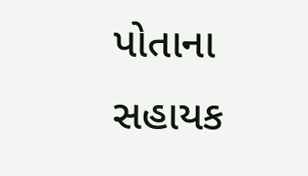પોતાના સહાયક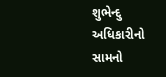શુભેન્દુ અધિકારીનો સામનો